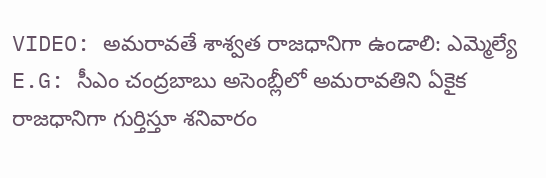VIDEO: అమరావతే శాశ్వత రాజధానిగా ఉండాలి: ఎమ్మెల్యే
E.G: సీఎం చంద్రబాబు అసెంబ్లీలో అమరావతిని ఏకైక రాజధానిగా గుర్తిస్తూ శనివారం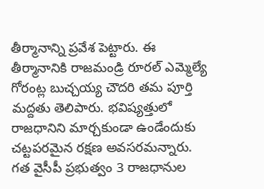తీర్మానాన్ని ప్రవేశ పెట్టారు. ఈ తీర్మానానికి రాజమండ్రి రూరల్ ఎమ్మెల్యే గోరంట్ల బుచ్చయ్య చౌదరి తమ పూర్తి మద్దతు తెలిపారు. భవిష్యత్తులో రాజధానిని మార్చకుండా ఉండేందుకు చట్టపరమైన రక్షణ అవసరమన్నారు. గత వైసీపీ ప్రభుత్వం 3 రాజధానుల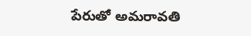పేరుతో అమరావతి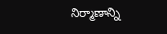నిర్మాణాన్ని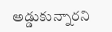అడ్డుకున్నారని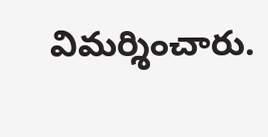విమర్శించారు.